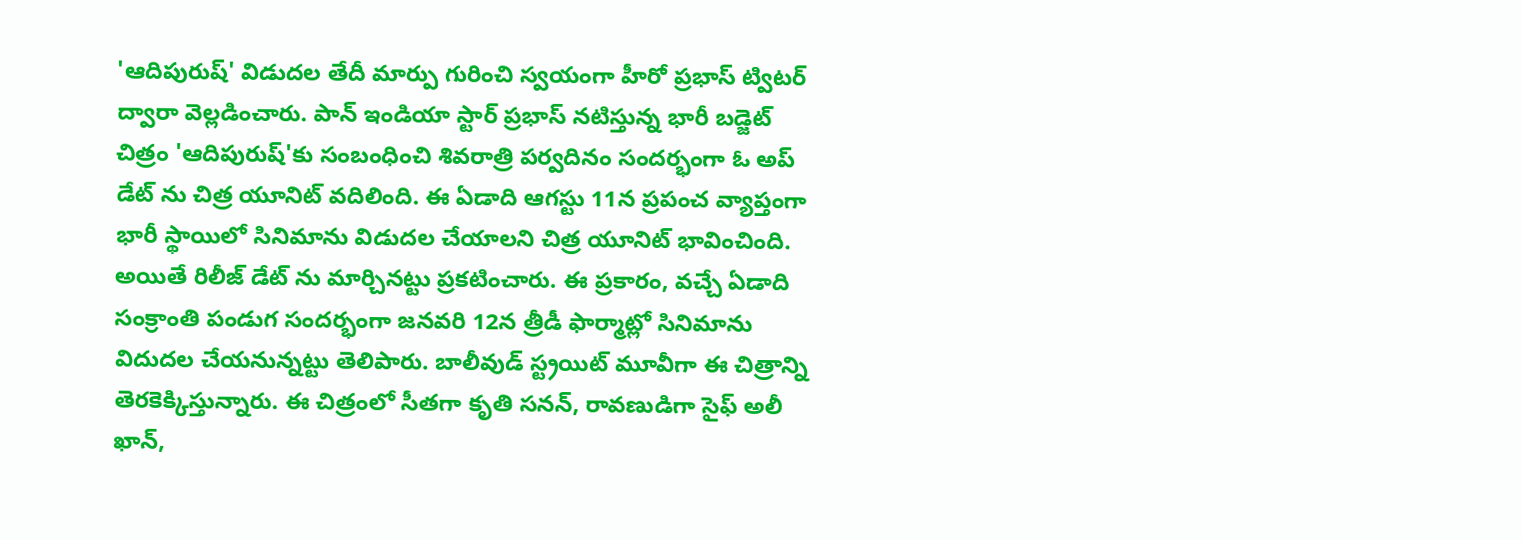'ఆదిపురుష్' విడుదల తేదీ మార్పు గురించి స్వయంగా హీరో ప్రభాస్ ట్విటర్ ద్వారా వెల్లడించారు. పాన్ ఇండియా స్టార్ ప్రభాస్ నటిస్తున్న భారీ బడ్జెట్ చిత్రం 'ఆదిపురుష్'కు సంబంధించి శివరాత్రి పర్వదినం సందర్భంగా ఓ అప్ డేట్ ను చిత్ర యూనిట్ వదిలింది. ఈ ఏడాది ఆగస్టు 11న ప్రపంచ వ్యాప్తంగా భారీ స్థాయిలో సినిమాను విడుదల చేయాలని చిత్ర యూనిట్ భావించింది. అయితే రిలీజ్ డేట్ ను మార్చినట్టు ప్రకటించారు. ఈ ప్రకారం, వచ్చే ఏడాది సంక్రాంతి పండుగ సందర్భంగా జనవరి 12న త్రీడీ ఫార్మాట్లో సినిమాను విదుదల చేయనున్నట్టు తెలిపారు. బాలీవుడ్ స్ట్రయిట్ మూవీగా ఈ చిత్రాన్ని తెరకెక్కిస్తున్నారు. ఈ చిత్రంలో సీతగా కృతి సనన్, రావణుడిగా సైఫ్ అలీ ఖాన్,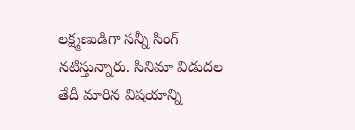లక్ష్మణుడిగా సన్నీ సింగ్ నటిస్తున్నారు. సినిమా విడుదల తేదీ మారిన విషయాన్ని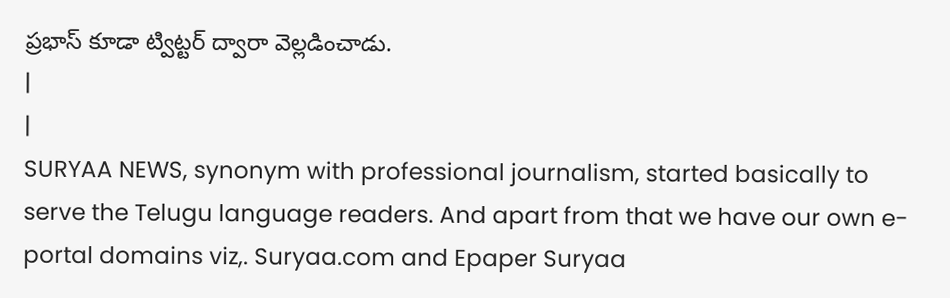ప్రభాస్ కూడా ట్విట్టర్ ద్వారా వెల్లడించాడు.
|
|
SURYAA NEWS, synonym with professional journalism, started basically to serve the Telugu language readers. And apart from that we have our own e-portal domains viz,. Suryaa.com and Epaper Suryaa